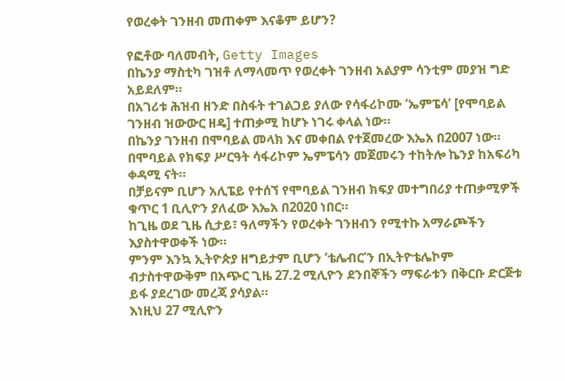የወረቀት ገንዘብ መጠቀም እናቆም ይሆን?

የፎቶው ባለመብት, Getty Images
በኬንያ ማስቲካ ገዝቶ ለማላመጥ የወረቀት ገንዘብ አልያም ሳንቲም መያዝ ግድ አይደለም።
በአገሪቱ ሕዝብ ዘንድ በስፋት ተገልጋይ ያለው የሳፋሪኮሙ ‘ኤምፔሳ’ [የሞባይል ገንዘብ ዝውውር ዘዴ] ተጠቃሚ ከሆኑ ነገሩ ቀላል ነው።
በኬንያ ገንዘብ በሞባይል መላክ እና መቀበል የተጀመረው እኤአ በ2007 ነው።
በሞባይል የክፍያ ሥርዓት ሳፋሪኮም ኤምፔሳን መጀመሩን ተከትሎ ኬንያ ከአፍሪካ ቀዳሚ ናት።
በቻይናም ቢሆን አሊፔይ የተሰኘ የሞባይል ገንዘብ ክፍያ መተግበሪያ ተጠቃሚዎች ቁጥር 1 ቢሊዮን ያለፈው እኤአ በ2020 ነበር።
ከጊዜ ወደ ጊዜ ሲታይ፣ ዓለማችን የወረቀት ገንዘብን የሚተኩ አማራጮችን እያስተዋወቀች ነው።
ምንም እንኳ ኢትዮጵያ ዘግይታም ቢሆን ‘ቴሌብር’ን በኢትዮቴሌኮም ብታስተዋውቅም በአጭር ጊዜ 27.2 ሚሊዮን ደንበኞችን ማፍራቱን በቅርቡ ድርጅቱ ይፋ ያደረገው መረጃ ያሳያል።
እነዚህ 27 ሚሊዮን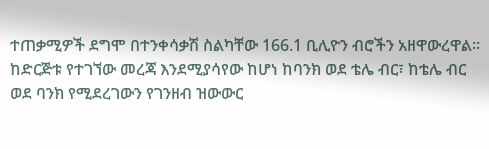ተጠቃሚዎች ደግሞ በተንቀሳቃሽ ስልካቸው 166.1 ቢሊዮን ብሮችን አዘዋውረዋል።
ከድርጅቱ የተገኘው መረጃ እንደሚያሳየው ከሆነ ከባንክ ወደ ቴሌ ብር፣ ከቴሌ ብር ወደ ባንክ የሚደረገውን የገንዘብ ዝውውር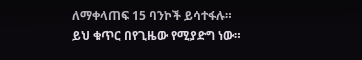ለማቀላጠፍ 15 ባንኮች ይሳተፋሉ።
ይህ ቁጥር በየጊዜው የሚያድግ ነው።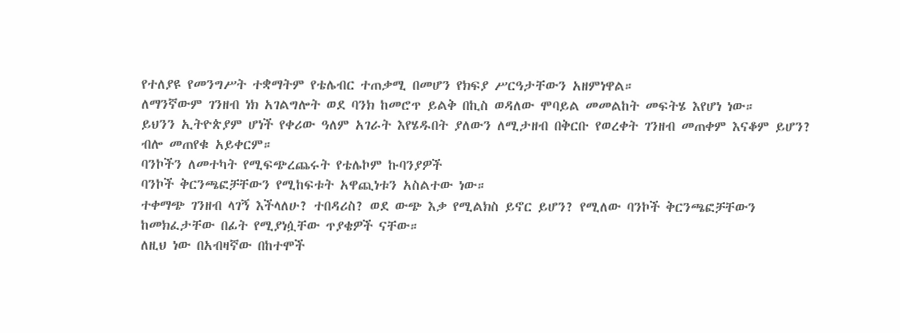የተለያዩ የመንግሥት ተቋማትም የቴሌብር ተጠቃሚ በመሆን የክፍያ ሥርዓታቸውን አዘምነዋል።
ለማንኛውም ገንዘብ ነክ አገልግሎት ወደ ባንክ ከመሮጥ ይልቅ በኪስ ወዳለው ሞባይል መመልከት መፍትሄ እየሆነ ነው።
ይህንን ኢትዮጵያም ሆነች የቀሪው ዓለም አገራት እየሄዱበት ያለውን ለሚታዘብ በቅርቡ የወረቀት ገንዘብ መጠቀም እናቆም ይሆን? ብሎ መጠየቁ አይቀርም።
ባንኮችን ለመተካት የሚፍጭረጨሩት የቴሌኮም ኩባንያዎች
ባንኮች ቅርንጫፎቻቸውን የሚከፍቱት አዋጪነቱን አስልተው ነው።
ተቀማጭ ገንዘብ ላገኝ እችላለሁ? ተበዳሪስ? ወደ ውጭ እቃ የሚልክስ ይኖር ይሆን? የሚለው ባንኮች ቅርንጫፎቻቸውን ከመክፈታቸው በፊት የሚያነሷቸው ጥያቄዎች ናቸው።
ለዚህ ነው በአብዛኛው በከተሞች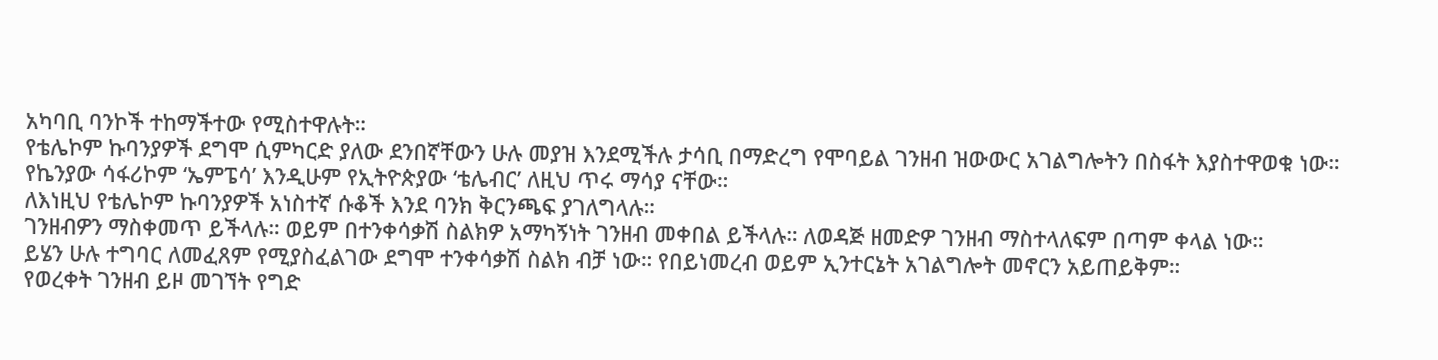አካባቢ ባንኮች ተከማችተው የሚስተዋሉት።
የቴሌኮም ኩባንያዎች ደግሞ ሲምካርድ ያለው ደንበኛቸውን ሁሉ መያዝ እንደሚችሉ ታሳቢ በማድረግ የሞባይል ገንዘብ ዝውውር አገልግሎትን በስፋት እያስተዋወቁ ነው።
የኬንያው ሳፋሪኮም ‘ኤምፔሳ’ እንዲሁም የኢትዮጵያው ‘ቴሌብር’ ለዚህ ጥሩ ማሳያ ናቸው።
ለእነዚህ የቴሌኮም ኩባንያዎች አነስተኛ ሱቆች እንደ ባንክ ቅርንጫፍ ያገለግላሉ።
ገንዘብዎን ማስቀመጥ ይችላሉ። ወይም በተንቀሳቃሽ ስልክዎ አማካኝነት ገንዘብ መቀበል ይችላሉ። ለወዳጅ ዘመድዎ ገንዘብ ማስተላለፍም በጣም ቀላል ነው።
ይሄን ሁሉ ተግባር ለመፈጸም የሚያስፈልገው ደግሞ ተንቀሳቃሽ ስልክ ብቻ ነው። የበይነመረብ ወይም ኢንተርኔት አገልግሎት መኖርን አይጠይቅም።
የወረቀት ገንዘብ ይዞ መገኘት የግድ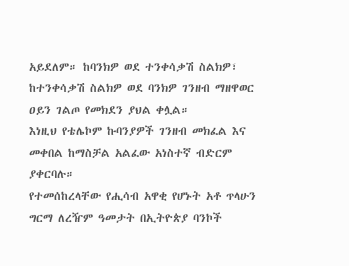አይደለም። ከባንክዎ ወደ ተንቀሳቃሽ ስልክዎ፣ ከተንቀሳቃሽ ስልክዎ ወደ ባንክዎ ገንዘብ ማዘዋወር ዐይን ገልጦ የመክደን ያህል ቀሏል።
እነዚህ የቴሌኮም ኩባንያዎች ገንዘብ መክፈል እና መቀበል ከማስቻል አልፈው አነስተኛ ብድርም ያቀርባሉ።
የተመሰከረላቸው የሒሳብ አዋቂ የሆኑት አቶ ጥላሁን ግርማ ለረዥም ዓመታት በኢትዮጵያ ባንኮች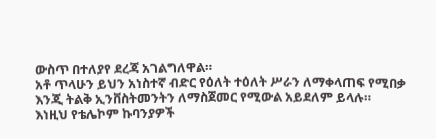ውስጥ በተለያየ ደረጃ አገልግለዋል።
አቶ ጥላሁን ይህን አነስተኛ ብድር የዕለት ተዕለት ሥራን ለማቀላጠፍ የሚበቃ እንጂ ትልቅ ኢንቨስትመንትን ለማስጀመር የሚውል አይደለም ይላሉ።
እነዚህ የቴሌኮም ኩባንያዎች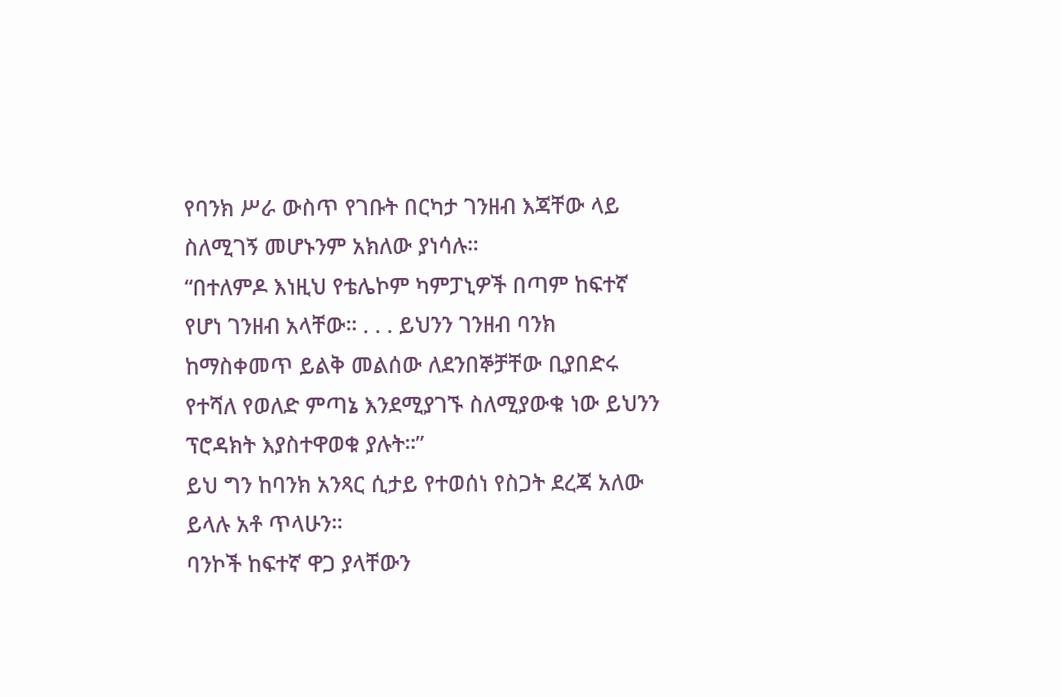የባንክ ሥራ ውስጥ የገቡት በርካታ ገንዘብ እጃቸው ላይ ስለሚገኝ መሆኑንም አክለው ያነሳሉ።
“በተለምዶ እነዚህ የቴሌኮም ካምፓኒዎች በጣም ከፍተኛ የሆነ ገንዘብ አላቸው። . . . ይህንን ገንዘብ ባንክ ከማስቀመጥ ይልቅ መልሰው ለደንበኞቻቸው ቢያበድሩ የተሻለ የወለድ ምጣኔ እንደሚያገኙ ስለሚያውቁ ነው ይህንን ፕሮዳክት እያስተዋወቁ ያሉት።”
ይህ ግን ከባንክ አንጻር ሲታይ የተወሰነ የስጋት ደረጃ አለው ይላሉ አቶ ጥላሁን።
ባንኮች ከፍተኛ ዋጋ ያላቸውን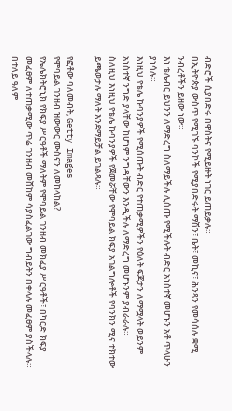ብድሮች ሲያበድሩ በዋስትና የሚይዙት ነገር ይጠይቃሉ።
በኢትዮጵያ ውስጥ የሚገኙ ባንኮች የሚያበድሩት ማሽን፣ ቤት፣ መኪና፣ ሕንጻን የመሳሰሉ ቋሚ ንብረቶችን ይዘው ነው።
እነ ቴሌብር ይህንን ለማድረግ ስለማይችሉ ሊሰጡ የሚችሉት ብድር አነስተኛ መሆኑን አቶ ጥላሁን ያነሳሉ።
እነዚህ የቴሌ ኩባንያዎች የሚሰጡት ብድር የተጠቃሚዎችን የዕለት ፍጆታን ለማሟላት ወይንም አነስተኛ ንግድ ያላቸው ከሆነም ንግዳቸውን እንዲችሉ ለማድረግ መሆኑንም ያብራራሉ።
ስለዚህ እነዚህ የቴሌ ኩባንያዎች የጀመሯቸው የሞባይል ክፍያ አገልግሎቶች የባንክን ሚና ተክተው ይጫወታሉ ማለት እንደማይቻል ይገልጻሉ።

የፎቶው ባለመብት, Getty Images
የሞባይል ገንዘብ ዝውውር ሙስናን ለመከላከል?
የኤሌክትሮኒክ የክፍያ ሥርዓቶች ማለትም የሞባይል ገንዘብ መክፈያ ሥርዓቶች፣ በካርድ ክፍያ መፈፀም ለተጠቃሚው ጥሬ ገንዘብ መሸከም ሳያስፈልገው ግብይትን በቀላሉ መፈፀም ያስችላሉ።
በተለይ ዓለም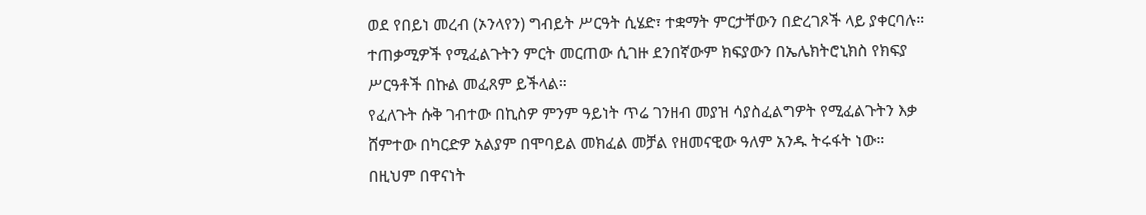ወደ የበይነ መረብ (ኦንላየን) ግብይት ሥርዓት ሲሄድ፣ ተቋማት ምርታቸውን በድረገጾች ላይ ያቀርባሉ።
ተጠቃሚዎች የሚፈልጉትን ምርት መርጠው ሲገዙ ደንበኛውም ክፍያውን በኤሌክትሮኒክስ የክፍያ ሥርዓቶች በኩል መፈጸም ይችላል።
የፈለጉት ሱቅ ገብተው በኪስዎ ምንም ዓይነት ጥሬ ገንዘብ መያዝ ሳያስፈልግዎት የሚፈልጉትን እቃ ሸምተው በካርድዎ አልያም በሞባይል መክፈል መቻል የዘመናዊው ዓለም አንዱ ትሩፋት ነው።
በዚህም በዋናነት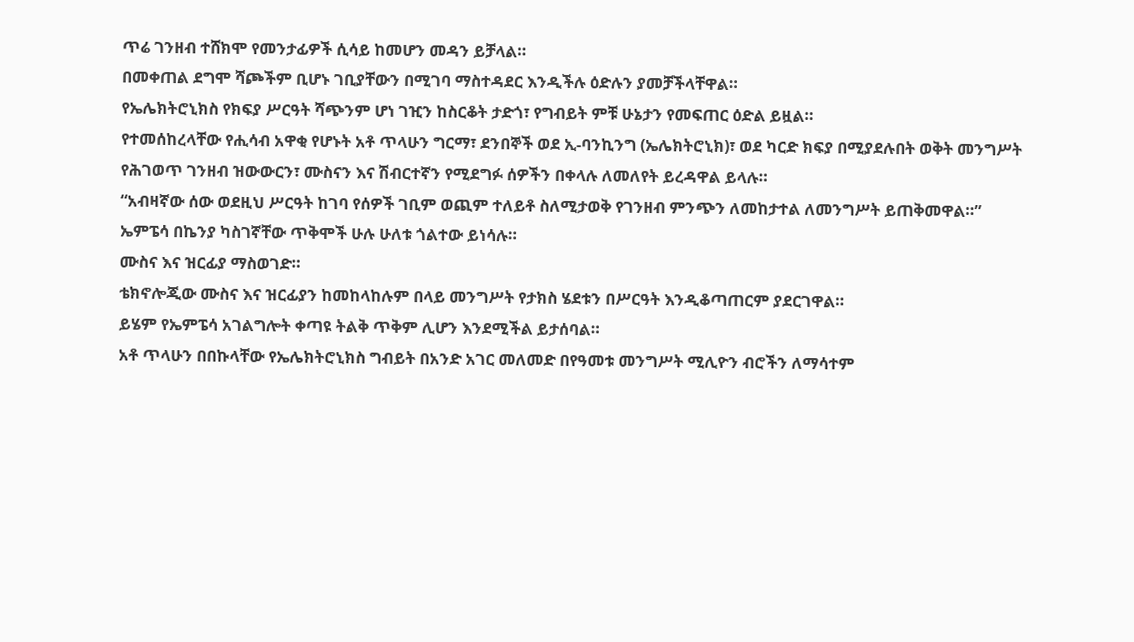ጥሬ ገንዘብ ተሸክሞ የመንታፊዎች ሲሳይ ከመሆን መዳን ይቻላል።
በመቀጠል ደግሞ ሻጮችም ቢሆኑ ገቢያቸውን በሚገባ ማስተዳደር እንዲችሉ ዕድሉን ያመቻችላቸዋል።
የኤሌክትሮኒክስ የክፍያ ሥርዓት ሻጭንም ሆነ ገዢን ከስርቆት ታድጎ፣ የግብይት ምቹ ሁኔታን የመፍጠር ዕድል ይዟል።
የተመሰከረላቸው የሒሳብ አዋቂ የሆኑት አቶ ጥላሁን ግርማ፣ ደንበኞች ወደ ኢ-ባንኪንግ (ኤሌክትሮኒክ)፣ ወደ ካርድ ክፍያ በሚያደሉበት ወቅት መንግሥት የሕገወጥ ገንዘብ ዝውውርን፣ ሙስናን እና ሽብርተኛን የሚደግፉ ሰዎችን በቀላሉ ለመለየት ይረዳዋል ይላሉ።
“አብዛኛው ሰው ወደዚህ ሥርዓት ከገባ የሰዎች ገቢም ወጪም ተለይቶ ስለሚታወቅ የገንዘብ ምንጭን ለመከታተል ለመንግሥት ይጠቅመዋል።”
ኤምፔሳ በኬንያ ካስገኛቸው ጥቅሞች ሁሉ ሁለቱ ጎልተው ይነሳሉ።
ሙስና እና ዝርፊያ ማስወገድ።
ቴክኖሎጂው ሙስና እና ዝርፊያን ከመከላከሉም በላይ መንግሥት የታክስ ሄደቱን በሥርዓት እንዲቆጣጠርም ያደርገዋል።
ይሄም የኤምፔሳ አገልግሎት ቀጣዩ ትልቅ ጥቅም ሊሆን እንደሚችል ይታሰባል።
አቶ ጥላሁን በበኩላቸው የኤሌክትሮኒክስ ግብይት በአንድ አገር መለመድ በየዓመቱ መንግሥት ሚሊዮን ብሮችን ለማሳተም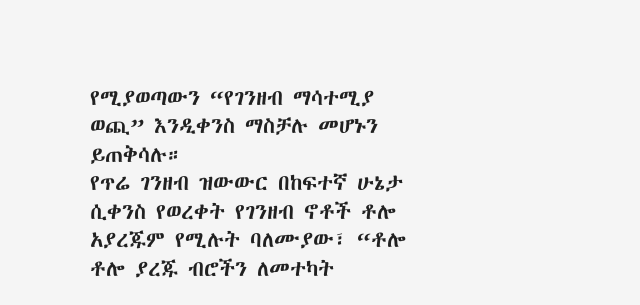የሚያወጣውን “የገንዘብ ማሳተሚያ ወጪ” እንዲቀንስ ማስቻሉ መሆኑን ይጠቅሳሉ።
የጥሬ ገንዘብ ዝውውር በከፍተኛ ሁኔታ ሲቀንስ የወረቀት የገንዘብ ኖቶች ቶሎ አያረጁም የሚሉት ባለሙያው፣ “ቶሎ ቶሎ ያረጁ ብሮችን ለመተካት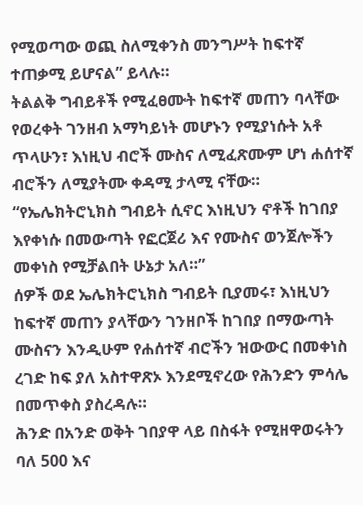የሚወጣው ወጪ ስለሚቀንስ መንግሥት ከፍተኛ ተጠቃሚ ይሆናል” ይላሉ።
ትልልቅ ግብይቶች የሚፈፀሙት ከፍተኛ መጠን ባላቸው የወረቀት ገንዘብ አማካይነት መሆኑን የሚያነሱት አቶ ጥላሁን፣ እነዚህ ብሮች ሙስና ለሚፈጽሙም ሆነ ሐሰተኛ ብሮችን ለሚያትሙ ቀዳሚ ታላሚ ናቸው።
“የኤሌክትሮኒክስ ግብይት ሲኖር እነዚህን ኖቶች ከገበያ እየቀነሱ በመውጣት የፎርጀሪ እና የሙስና ወንጀሎችን መቀነስ የሚቻልበት ሁኔታ አለ።”
ሰዎች ወደ ኤሌክትሮኒክስ ግብይት ቢያመሩ፣ እነዚህን ከፍተኛ መጠን ያላቸውን ገንዘቦች ከገበያ በማውጣት ሙስናን እንዲሁም የሐሰተኛ ብሮችን ዝውውር በመቀነስ ረገድ ከፍ ያለ አስተዋጽኦ እንደሚኖረው የሕንድን ምሳሌ በመጥቀስ ያስረዳሉ።
ሕንድ በአንድ ወቅት ገበያዋ ላይ በስፋት የሚዘዋወሩትን ባለ 500 እና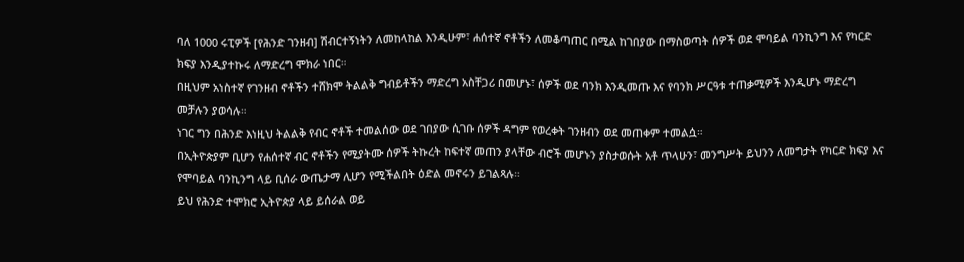ባለ 1000 ሩፒዎች [የሕንድ ገንዘብ] ሽብርተኝነትን ለመከላከል እንዲሁም፣ ሐሰተኛ ኖቶችን ለመቆጣጠር በሚል ከገበያው በማስወጣት ሰዎች ወደ ሞባይል ባንኪንግ እና የካርድ ክፍያ እንዲያተኩሩ ለማድረግ ሞክራ ነበር።
በዚህም አነስተኛ የገንዘብ ኖቶችን ተሸክሞ ትልልቅ ግብይቶችን ማድረግ አስቸጋሪ በመሆኑ፣ ሰዎች ወደ ባንክ እንዲመጡ እና የባንክ ሥርዓቱ ተጠቃሚዎች እንዲሆኑ ማድረግ መቻሉን ያወሳሉ።
ነገር ግን በሕንድ እነዚህ ትልልቅ የብር ኖቶች ተመልሰው ወደ ገበያው ሲገቡ ሰዎች ዳግም የወረቀት ገንዘብን ወደ መጠቀም ተመልሷ።
በኢትዮጵያም ቢሆን የሐሰተኛ ብር ኖቶችን የሚያትሙ ሰዎች ትኩረት ከፍተኛ መጠን ያላቸው ብሮች መሆኑን ያስታወሱት አቶ ጥላሁን፣ መንግሥት ይህንን ለመግታት የካርድ ክፍያ እና የሞባይል ባንኪንግ ላይ ቢሰራ ውጤታማ ሊሆን የሚችልበት ዕድል መኖሩን ይገልጻሉ።
ይህ የሕንድ ተሞክሮ ኢትዮጵያ ላይ ይሰራል ወይ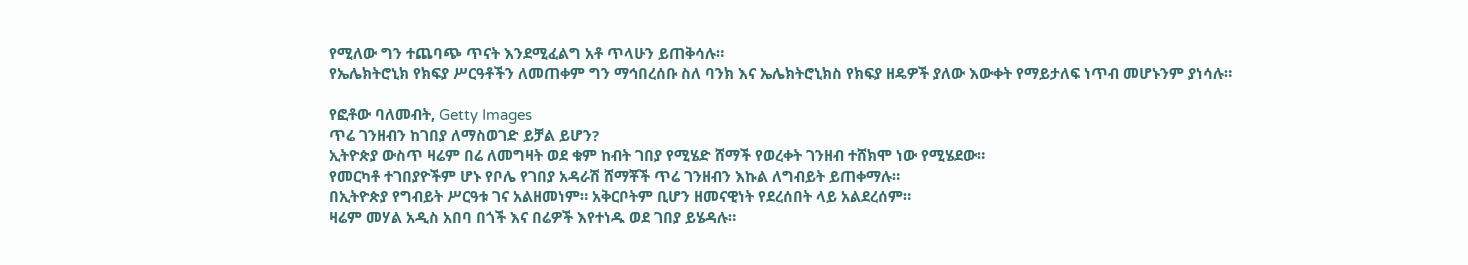የሚለው ግን ተጨባጭ ጥናት እንደሚፈልግ አቶ ጥላሁን ይጠቅሳሉ።
የኤሌክትሮኒክ የክፍያ ሥርዓቶችን ለመጠቀም ግን ማኅበረሰቡ ስለ ባንክ እና ኤሌክትሮኒክስ የክፍያ ዘዴዎች ያለው እውቀት የማይታለፍ ነጥብ መሆኑንም ያነሳሉ።

የፎቶው ባለመብት, Getty Images
ጥሬ ገንዘብን ከገበያ ለማስወገድ ይቻል ይሆን?
ኢትዮጵያ ውስጥ ዛሬም በሬ ለመግዛት ወደ ቁም ከብት ገበያ የሚሄድ ሸማች የወረቀት ገንዘብ ተሸክሞ ነው የሚሄደው።
የመርካቶ ተገበያዮችም ሆኑ የቦሌ የገበያ አዳራሽ ሸማቾች ጥሬ ገንዘብን እኩል ለግብይት ይጠቀማሉ።
በኢትዮጵያ የግብይት ሥርዓቱ ገና አልዘመነም። አቅርቦትም ቢሆን ዘመናዊነት የደረሰበት ላይ አልደረሰም።
ዛሬም መሃል አዲስ አበባ በጎች እና በሬዎች እየተነዱ ወደ ገበያ ይሄዳሉ።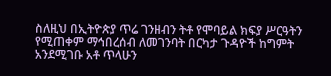ስለዚህ በኢትዮጵያ ጥሬ ገንዘብን ትቶ የሞባይል ክፍያ ሥርዓትን የሚጠቀም ማኅበረሰብ ለመገንባት በርካታ ጉዳዮች ከግምት አንደሚገቡ አቶ ጥላሁን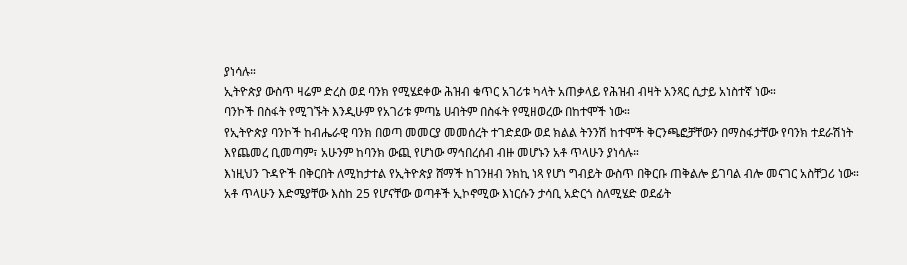ያነሳሉ።
ኢትዮጵያ ውስጥ ዛሬም ድረስ ወደ ባንክ የሚሄደቀው ሕዝብ ቁጥር አገሪቱ ካላት አጠቃላይ የሕዝብ ብዛት አንጻር ሲታይ አነስተኛ ነው።
ባንኮች በስፋት የሚገኙት እንዲሁም የአገሪቱ ምጣኔ ሀብትም በስፋት የሚዘወረው በከተሞች ነው።
የኢትዮጵያ ባንኮች ከብሔራዊ ባንክ በወጣ መመርያ መመሰረት ተገድደው ወደ ክልል ትንንሽ ከተሞች ቅርንጫፎቻቸውን በማስፋታቸው የባንክ ተደራሽነት እየጨመረ ቢመጣም፣ አሁንም ከባንክ ውጪ የሆነው ማኅበረሰብ ብዙ መሆኑን አቶ ጥላሁን ያነሳሉ።
እነዚህን ጉዳዮች በቅርበት ለሚከታተል የኢትዮጵያ ሸማች ከገንዘብ ንክኪ ነጻ የሆነ ግብይት ውስጥ በቅርቡ ጠቅልሎ ይገባል ብሎ መናገር አስቸጋሪ ነው።
አቶ ጥላሁን እድሜያቸው እስከ 25 የሆናቸው ወጣቶች ኢኮኖሚው እነርሱን ታሳቢ አድርጎ ስለሚሄድ ወደፊት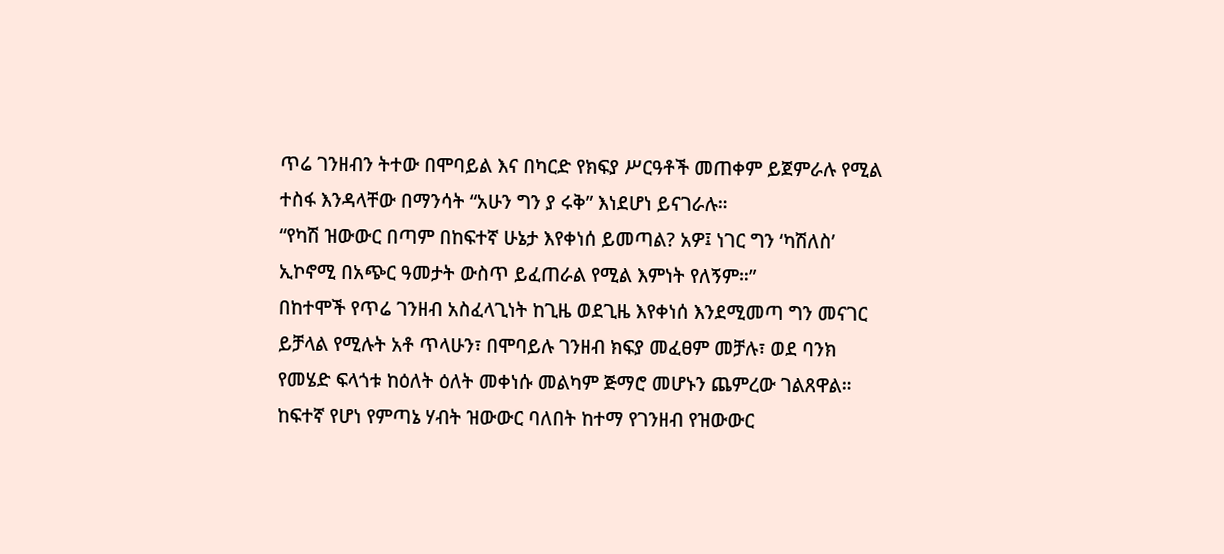ጥሬ ገንዘብን ትተው በሞባይል እና በካርድ የክፍያ ሥርዓቶች መጠቀም ይጀምራሉ የሚል ተስፋ እንዳላቸው በማንሳት “አሁን ግን ያ ሩቅ” እነደሆነ ይናገራሉ።
“የካሽ ዝውውር በጣም በከፍተኛ ሁኔታ እየቀነሰ ይመጣል? አዎ፤ ነገር ግን ‘ካሽለስ’ ኢኮኖሚ በአጭር ዓመታት ውስጥ ይፈጠራል የሚል እምነት የለኝም።”
በከተሞች የጥሬ ገንዘብ አስፈላጊነት ከጊዜ ወደጊዜ እየቀነሰ እንደሚመጣ ግን መናገር ይቻላል የሚሉት አቶ ጥላሁን፣ በሞባይሉ ገንዘብ ክፍያ መፈፀም መቻሉ፣ ወደ ባንክ የመሄድ ፍላጎቱ ከዕለት ዕለት መቀነሱ መልካም ጅማሮ መሆኑን ጨምረው ገልጸዋል።
ከፍተኛ የሆነ የምጣኔ ሃብት ዝውውር ባለበት ከተማ የገንዘብ የዝውውር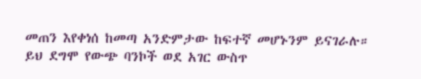መጠን እየቀነሰ ከመጣ አንድምታው ከፍተኛ መሆኑንም ይናገራሉ።
ይህ ደግሞ የውጭ ባንኮች ወደ አገር ውስጥ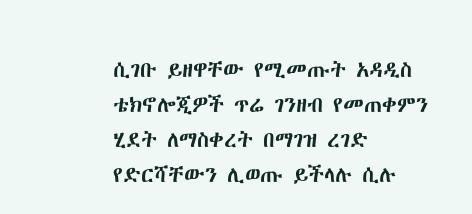ሲገቡ ይዘዋቸው የሚመጡት አዳዲስ ቴክኖሎጂዎች ጥሬ ገንዘብ የመጠቀምን ሂደት ለማስቀረት በማገዝ ረገድ የድርሻቸውን ሊወጡ ይችላሉ ሲሉ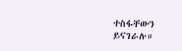ተስፋቸውን ይናገራሉ።